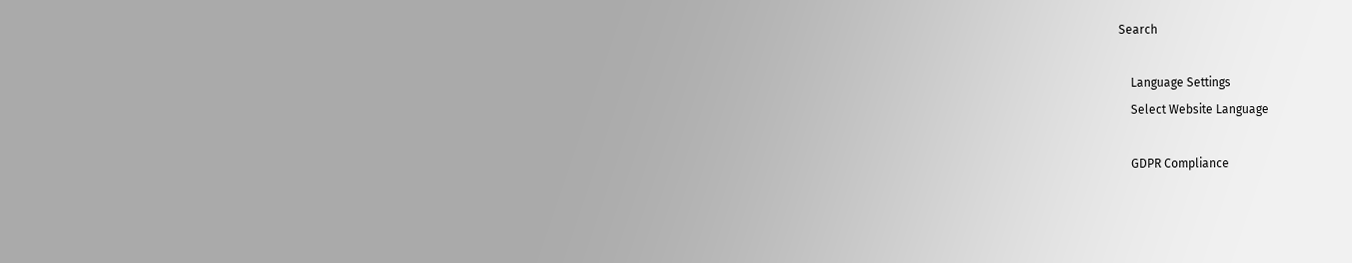Search

    Language Settings
    Select Website Language

    GDPR Compliance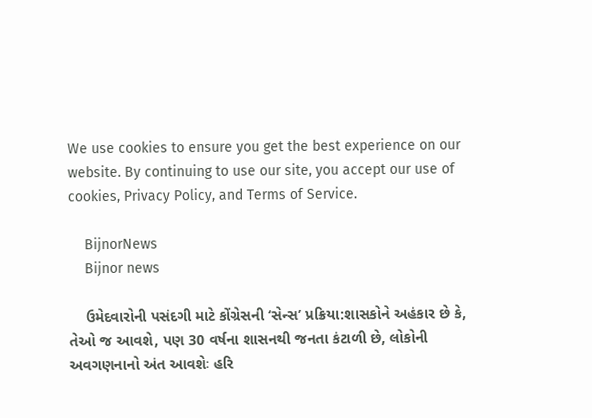We use cookies to ensure you get the best experience on our website. By continuing to use our site, you accept our use of cookies, Privacy Policy, and Terms of Service.

    BijnorNews
    Bijnor news

    ઉમેદવારોની પસંદગી માટે કોંગ્રેસની ‘સેન્સ’ પ્રક્રિયા:શાસકોને અહંકાર છે કે, તેઓ જ આવશે, પણ 30 વર્ષના શાસનથી જનતા કંટાળી છે, લોકોની અવગણનાનો અંત આવશેઃ હરિ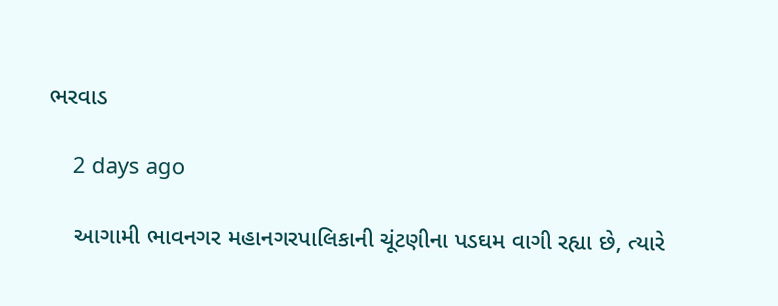ભરવાડ

    2 days ago

    આગામી ભાવનગર મહાનગરપાલિકાની ચૂંટણીના પડઘમ વાગી રહ્યા છે, ત્યારે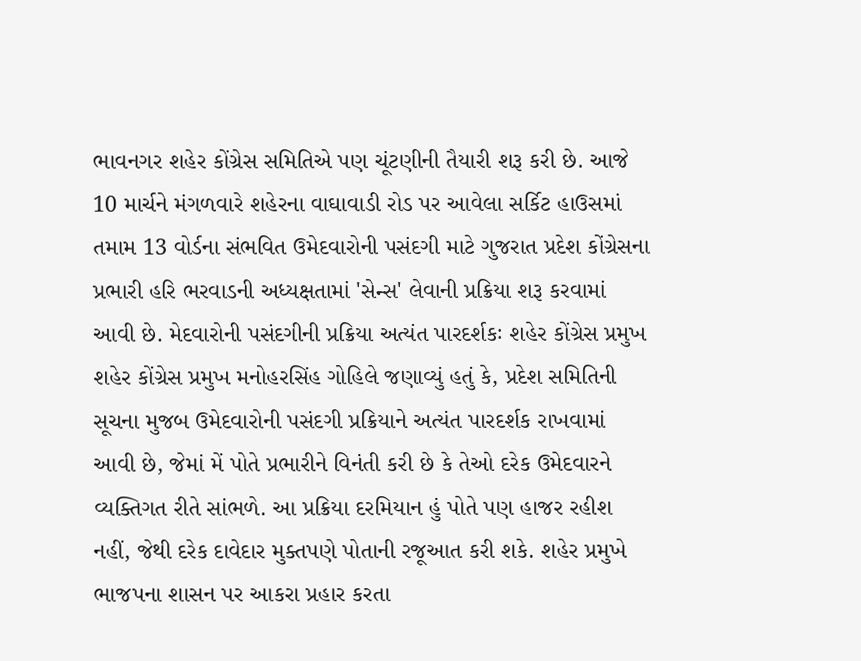ભાવનગર શહેર કોંગ્રેસ સમિતિએ પણ ચૂંટણીની તૈયારી શરૂ કરી છે. આજે 10 માર્ચને મંગળવારે શહેરના વાઘાવાડી રોડ પર આવેલા સર્કિટ હાઉસમાં તમામ 13 વોર્ડના સંભવિત ઉમેદવારોની પસંદગી માટે ગુજરાત પ્રદેશ કોંગ્રેસના પ્રભારી હરિ ભરવાડની અધ્યક્ષતામાં 'સેન્સ' લેવાની પ્રક્રિયા શરૂ કરવામાં આવી છે. મેદવારોની પસંદગીની પ્રક્રિયા અત્યંત પારદર્શકઃ શહેર કોંગ્રેસ પ્રમુખ શહેર કોંગ્રેસ પ્રમુખ મનોહરસિંહ ગોહિલે જણાવ્યું હતું કે, પ્રદેશ સમિતિની સૂચના મુજબ ઉમેદવારોની પસંદગી પ્રક્રિયાને અત્યંત પારદર્શક રાખવામાં આવી છે, જેમાં મેં પોતે પ્રભારીને વિનંતી કરી છે કે તેઓ દરેક ઉમેદવારને વ્યક્તિગત રીતે સાંભળે. આ પ્રક્રિયા દરમિયાન હું પોતે પણ હાજર રહીશ નહીં, જેથી દરેક દાવેદાર મુક્તપણે પોતાની રજૂઆત કરી શકે. શહેર પ્રમુખે ભાજપના શાસન પર આકરા પ્રહાર કરતા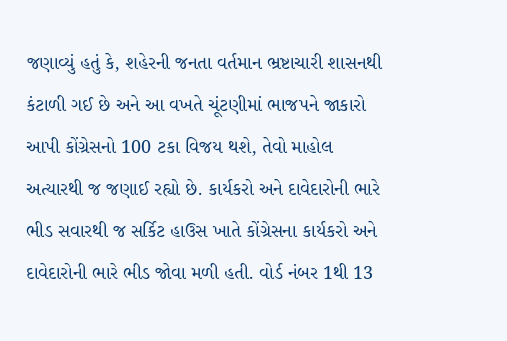જણાવ્યું હતું કે, શહેરની જનતા વર્તમાન ભ્રષ્ટાચારી શાસનથી કંટાળી ગઈ છે અને આ વખતે ચૂંટણીમાં ભાજપને જાકારો આપી કોંગ્રેસનો 100 ટકા વિજય થશે, તેવો માહોલ અત્યારથી જ જણાઈ રહ્યો છે. કાર્યકરો અને દાવેદારોની ભારે ભીડ સવારથી જ સર્કિટ હાઉસ ખાતે કોંગ્રેસના કાર્યકરો અને દાવેદારોની ભારે ભીડ જોવા મળી હતી. વોર્ડ નંબર 1થી 13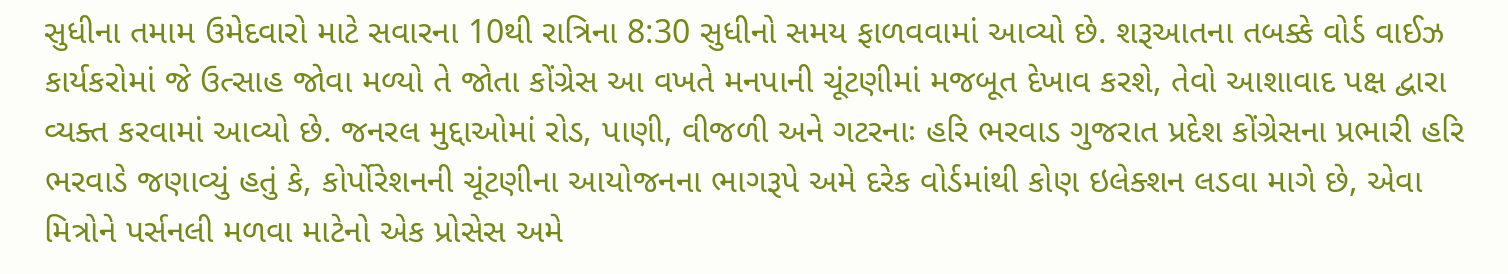સુધીના તમામ ઉમેદવારો માટે સવારના 10થી રાત્રિના 8:30 સુધીનો સમય ફાળવવામાં આવ્યો છે. શરૂઆતના તબક્કે વોર્ડ વાઈઝ કાર્યકરોમાં જે ઉત્સાહ જોવા મળ્યો તે જોતા કોંગ્રેસ આ વખતે મનપાની ચૂંટણીમાં મજબૂત દેખાવ કરશે, તેવો આશાવાદ પક્ષ દ્વારા વ્યક્ત કરવામાં આવ્યો છે. જનરલ મુદ્દાઓમાં રોડ, પાણી, વીજળી અને ગટરનાઃ હરિ ભરવાડ ગુજરાત પ્રદેશ કોંગ્રેસના પ્રભારી હરિ ભરવાડે જણાવ્યું હતું કે, કોર્પોરેશનની ચૂંટણીના આયોજનના ભાગરૂપે અમે દરેક વોર્ડમાંથી કોણ ઇલેક્શન લડવા માગે છે, એવા મિત્રોને પર્સનલી મળવા માટેનો એક પ્રોસેસ અમે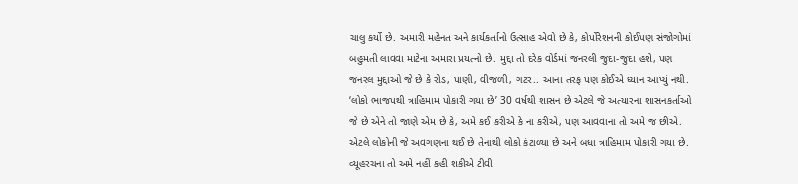ચાલુ કર્યો છે. અમારી મહેનત અને કાર્યકર્તાનો ઉત્સાહ એવો છે કે, કોર્પોરેશનની કોઈપણ સંજોગોમાં બહુમતી લાવવા માટેના અમારા પ્રયત્નો છે. મુદ્દા તો દરેક વોર્ડમાં જનરલી જુદા-જુદા હશે, પણ જનરલ મુદ્દાઓ જે છે કે રોડ, પાણી, વીજળી, ગટર.. આના તરફ પણ કોઈએ ધ્યાન આપ્યું નથી. ‘લોકો ભાજપથી ત્રાહિમામ પોકારી ગયા છે’ 30 વર્ષથી શાસન છે એટલે જે અત્યારના શાસનકર્તાઓ જે છે એને તો જાણે એમ છે કે, અમે કઈ કરીએ કે ના કરીએ, પણ આવવાના તો અમે જ છીએ. એટલે લોકોની જે અવગણના થઈ છે તેનાથી લોકો કંટાળ્યા છે અને બધા ત્રાહિમામ પોકારી ગયા છે. વ્યૂહરચના તો અમે નહીં કહી શકીએ ટીવી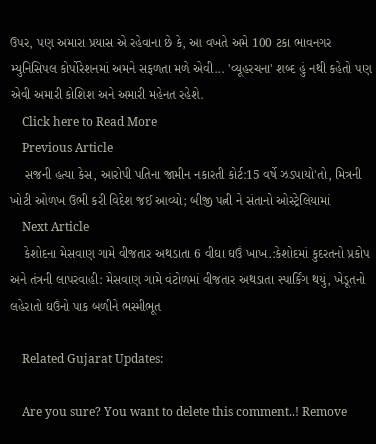ઉપર, પણ અમારા પ્રયાસ એ રહેવાના છે કે, આ વખતે અમે 100 ટકા ભાવનગર મ્યુનિસિપલ કોર્પોરેશનમાં અમને સફળતા મળે એવી... 'વ્યૂહરચના' શબ્દ હું નથી કહેતો પણ એવી અમારી કોશિશ અને અમારી મહેનત રહેશે.
    Click here to Read More
    Previous Article
    સજની હત્યા કેસ, આરોપી પતિના જામીન નકારતી કોર્ટ:15 વર્ષે ઝડપાયો'તો, મિત્રની ખોટી ઓળખ ઉભી કરી વિદેશ જઈ આવ્યો; બીજી પત્ની ને સંતાનો ઓસ્ટ્રેલિયામાં
    Next Article
    કેશોદના મેસવાણ ગામે વીજતાર અથડાતા 6 વીઘા ઘઉં ખાખ.:કેશોદમાં કુદરતનો પ્રકોપ અને તંત્રની લાપરવાહી: મેસવાણ ગામે વંટોળમાં વીજતાર અથડાતા સ્પાર્કિંગ થયું, ખેડૂતનો લહેરાતો ઘઉંનો પાક બળીને ભસ્મીભૂત

    Related Gujarat Updates:

    Are you sure? You want to delete this comment..! Remove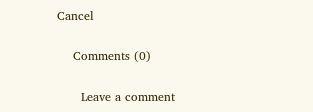Cancel

    Comments (0)

      Leave a comment